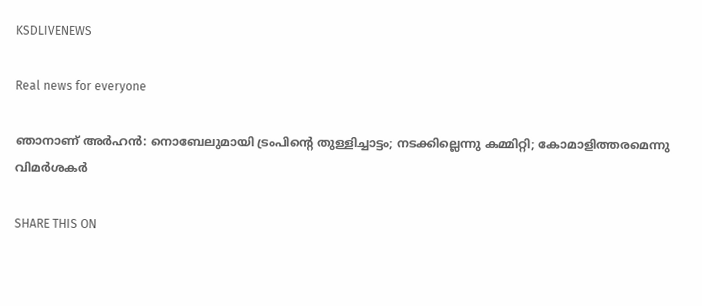KSDLIVENEWS

Real news for everyone

ഞാനാണ് അർഹൻ: നൊബേലുമായി ട്രംപിന്റെ തുള്ളിച്ചാട്ടം; നടക്കില്ലെന്നു കമ്മിറ്റി; കോമാളിത്തരമെന്നു വിമർശകർ

SHARE THIS ON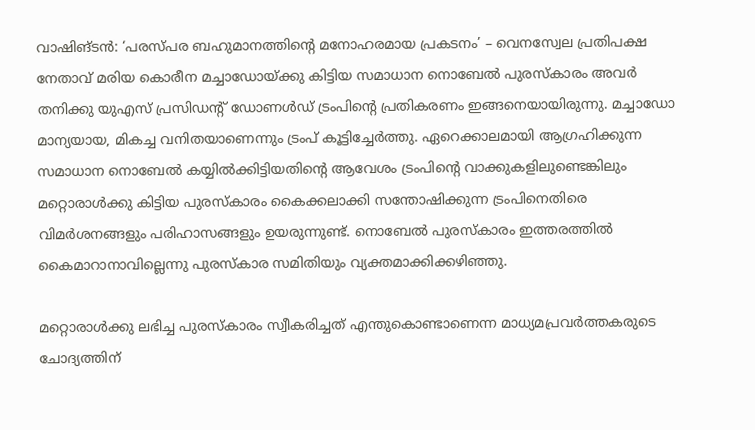വാഷിങ്‌ടൻ: ‘പരസ്പര ബഹുമാനത്തിന്റെ മനോഹരമായ പ്രകടനം’ – വെനസ്വേല പ്രതിപക്ഷ നേതാവ് മരിയ കൊരീന മച്ചാഡോയ്ക്കു കിട്ടിയ സമാധാന നൊബേൽ പുരസ്കാരം അവർ തനിക്കു യുഎസ് പ്രസിഡന്റ് ഡോണൾഡ് ട്രംപിന്റെ പ്രതികരണം ഇങ്ങനെയായിരുന്നു. മച്ചാഡോ മാന്യയായ, മികച്ച വനിതയാണെന്നും ട്രംപ് കൂട്ടിച്ചേർത്തു. ഏറെക്കാലമായി ആഗ്രഹിക്കുന്ന സമാധാന നൊബേൽ കയ്യിൽക്കിട്ടിയതിന്റെ ആവേശം ട്രംപിന്റെ വാക്കുകളിലുണ്ടെങ്കിലും മറ്റൊരാൾക്കു കിട്ടിയ പുരസ്കാരം കൈക്കലാക്കി സന്തോഷിക്കുന്ന ട്രംപിനെതിരെ വിമർശനങ്ങളും പരിഹാസങ്ങളും ഉയരുന്നുണ്ട്. നൊബേൽ പുരസ്കാരം ഇത്തരത്തിൽ കൈമാറാനാവില്ലെന്നു പുരസ്കാര സമിതിയും വ്യക്തമാക്കിക്കഴിഞ്ഞു.

മറ്റൊരാൾക്കു ലഭിച്ച പുരസ്‌കാരം സ്വീകരിച്ചത് എന്തുകൊണ്ടാണെന്ന മാധ്യമപ്രവർത്തകരുടെ ചോദ്യത്തിന്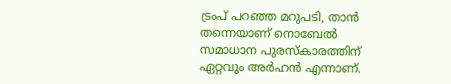ട്രംപ് പറഞ്ഞ മറുപടി, താൻ തന്നെയാണ് നൊബേൽ സമാധാന പുരസ്‌കാരത്തിന് ഏറ്റവും അർഹൻ എന്നാണ്.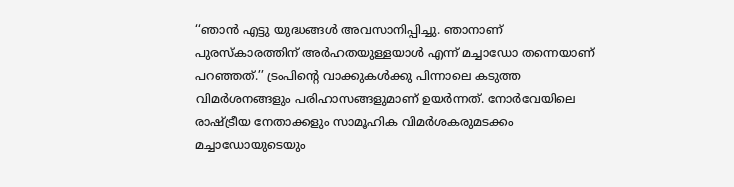‘‘ഞാൻ എട്ടു യുദ്ധങ്ങൾ അവസാനിപ്പിച്ചു. ഞാനാണ് പുരസ്കാരത്തിന് അർഹതയുള്ളയാൾ എന്ന് മച്ചാഡോ തന്നെയാണ് പറഞ്ഞത്.’’ ട്രംപിന്റെ വാക്കുകൾക്കു പിന്നാലെ കടുത്ത വിമർശനങ്ങളും പരിഹാസങ്ങളുമാണ് ഉയർന്നത്. നോർവേയിലെ രാഷ്ട്രീയ നേതാക്കളും സാമൂഹിക വിമർശകരുമടക്കം മച്ചാഡോയുടെയും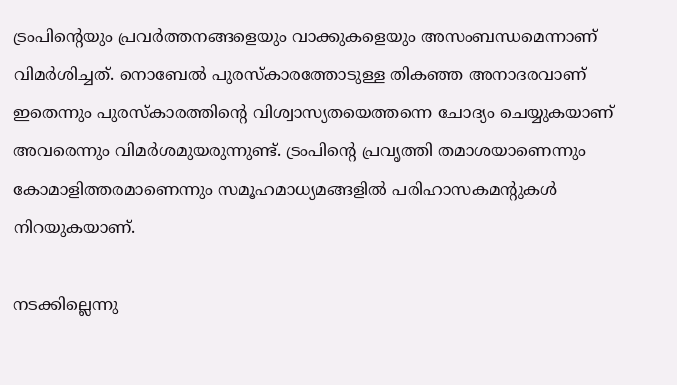ട്രംപിന്റെയും പ്രവർത്തനങ്ങളെയും വാക്കുകളെയും അസംബന്ധമെന്നാണ് വിമർശിച്ചത്. നൊബേൽ പുരസ്കാരത്തോടുള്ള തികഞ്ഞ അനാദരവാണ് ഇതെന്നും പുരസ്കാരത്തിന്റെ വിശ്വാസ്യതയെത്തന്നെ ചോദ്യം ചെയ്യുകയാണ് അവരെന്നും വിമർശമുയരുന്നുണ്ട്. ട്രംപിന്റെ പ്രവൃത്തി തമാശയാണെന്നും കോമാളിത്തരമാണെന്നും സമൂഹമാധ്യമങ്ങളിൽ പരിഹാസകമന്റുകൾ നിറയുകയാണ്.

നടക്കില്ലെന്നു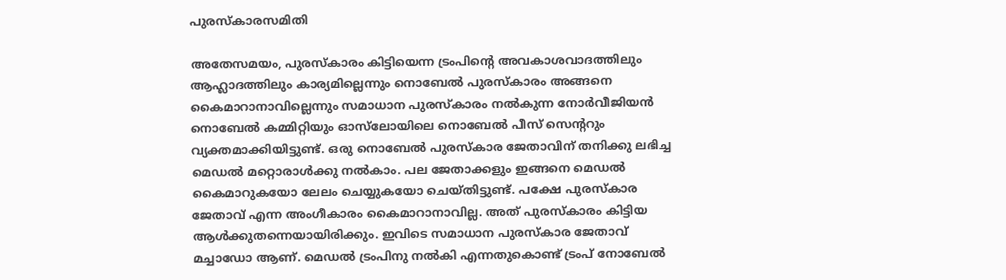പുരസ്കാരസമിതി

അതേസമയം, പുരസ്കാരം കിട്ടിയെന്ന ട്രംപിന്റെ അവകാശവാദത്തിലും ആഹ്ലാദത്തിലും കാര്യമില്ലെന്നും നൊബേൽ പുരസ്കാരം അങ്ങനെ കൈമാറാനാവില്ലെന്നും സമാധാന പുരസ്കാരം നൽകുന്ന നോർവീജിയൻ നൊബേൽ കമ്മിറ്റിയും ഓസ്‌ലോയിലെ നൊബേൽ പീസ് സെന്ററും വ്യക്തമാക്കിയിട്ടുണ്ട്. ഒരു നൊബേൽ പുരസ്കാര ജേതാവിന് തനിക്കു ലഭിച്ച മെഡൽ മറ്റൊരാൾക്കു നൽകാം. പല ജേതാക്കളും ഇങ്ങനെ മെഡൽ കൈമാറുകയോ ലേലം ചെയ്യുകയോ ചെയ്തിട്ടുണ്ട്. പക്ഷേ പുരസ്കാര ജേതാവ് എന്ന അംഗീകാരം കൈമാറാനാവില്ല. അത് പുരസ്കാരം കിട്ടിയ ആൾക്കുതന്നെയായിരിക്കും. ഇവിടെ സമാധാന പുരസ്കാര ജേതാവ് മച്ചാഡോ ആണ്. മെഡൽ ട്രംപിനു നൽകി എന്നതുകൊണ്ട് ട്രംപ് നോബേൽ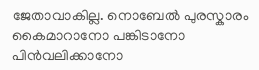ജേതാവാകില്ല. നൊബേൽ പുരസ്കാരം കൈമാറാനോ പങ്കിടാനോ പിൻവലിക്കാനോ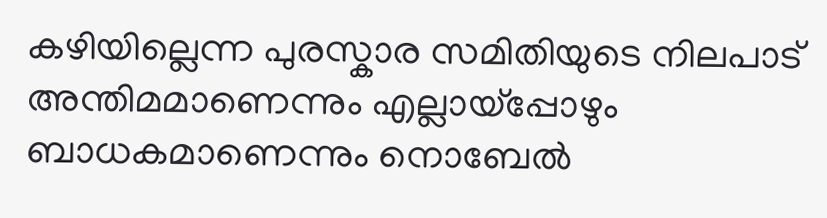കഴിയില്ലെന്ന പുരസ്കാര സമിതിയുടെ നിലപാട് അന്തിമമാണെന്നും എല്ലായ്പ്പോഴും ബാധകമാണെന്നും നൊബേൽ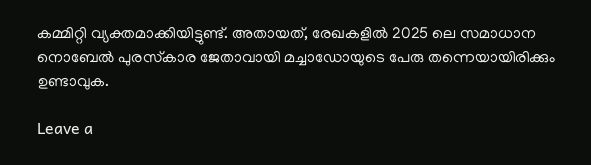കമ്മിറ്റി വ്യക്തമാക്കിയിട്ടുണ്ട്. അതായത്, രേഖകളിൽ 2025 ലെ സമാധാന നൊബേൽ പുരസ്‌കാര ജേതാവായി മച്ചാഡോയുടെ പേരു തന്നെയായിരിക്കും ഉണ്ടാവുക.

Leave a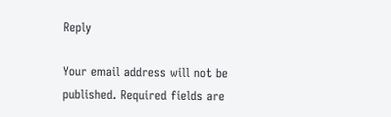Reply

Your email address will not be published. Required fields are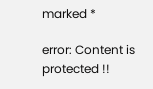marked *

error: Content is protected !!